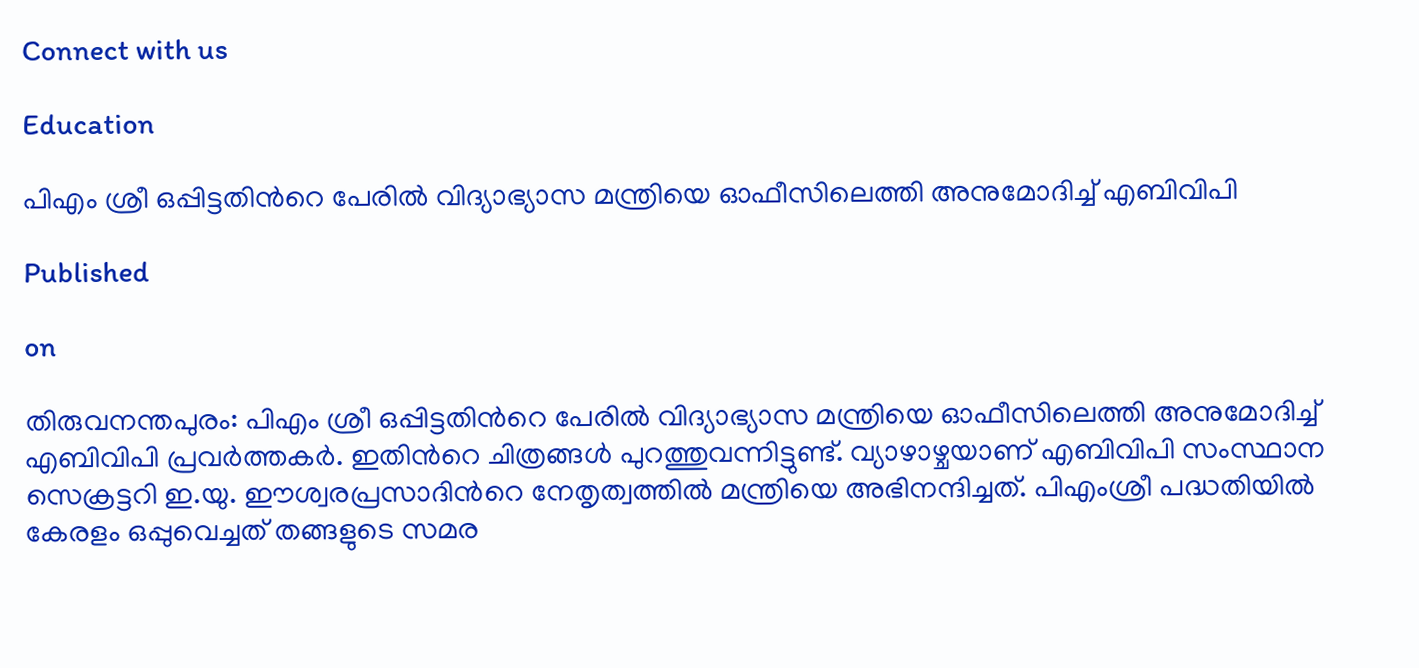Connect with us

Education

പിഎം ശ്രീ ഒപ്പിട്ടതിന്‍റെ പേരിൽ വിദ്യാഭ്യാസ മന്ത്രിയെ ഓഫീസിലെത്തി അനുമോദിച്ച് എബിവിപി

Published

on

തിരുവനന്തപുരം: പിഎം ശ്രീ ഒപ്പിട്ടതിന്‍റെ പേരിൽ വിദ്യാഭ്യാസ മന്ത്രിയെ ഓഫീസിലെത്തി അനുമോദിച്ച് എബിവിപി പ്രവർത്തകർ. ഇതിന്‍റെ ചിത്രങ്ങൾ പുറത്തുവന്നിട്ടുണ്ട്. വ്യാഴാഴ്ചയാണ് എബിവിപി സംസ്ഥാന സെക്രട്ടറി ഇ.യു. ഈശ്വരപ്രസാദിന്‍റെ നേതൃത്വത്തിൽ മന്ത്രിയെ അഭിനന്ദിച്ചത്. പിഎംശ്രീ പദ്ധതിയിൽ കേരളം ഒപ്പുവെച്ചത് തങ്ങളുടെ സമര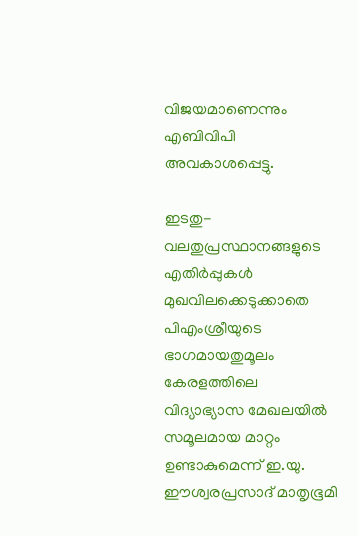വിജയമാണെന്നും എബിവിപി അവകാശപ്പെട്ടു.

ഇടതു-വലതുപ്രസ്ഥാനങ്ങളുടെ എതിർപ്പുകൾ മുഖവിലക്കെടുക്കാതെ പിഎംശ്രീയുടെ ഭാഗമായതുമൂലം കേരളത്തിലെ വിദ്യാഭ്യാസ മേഖലയിൽ സമൂലമായ മാറ്റം ഉണ്ടാകുമെന്ന് ഇ.യു. ഈശ്വരപ്രസാദ് മാതൃഭൂമി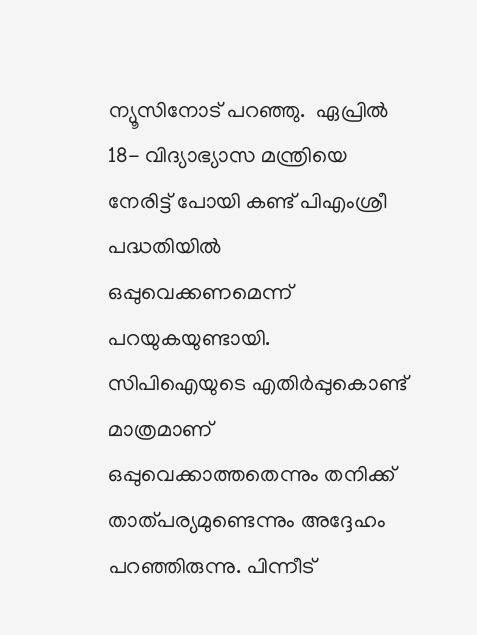ന്യൂസിനോട് പറഞ്ഞു.  ഏപ്രിൽ 18- വിദ്യാഭ്യാസ മന്ത്രിയെ നേരിട്ട് പോയി കണ്ട് പിഎംശ്രീ പദ്ധതിയിൽ ഒപ്പുവെക്കണമെന്ന് പറയുകയുണ്ടായി. സിപിഐയുടെ എതിർപ്പുകൊണ്ട് മാത്രമാണ് ഒപ്പുവെക്കാത്തതെന്നും തനിക്ക് താത്പര്യമുണ്ടെന്നും അദ്ദേഹം പറഞ്ഞിരുന്നു. പിന്നീട്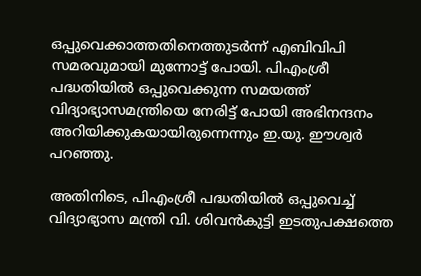ഒപ്പുവെക്കാത്തതിനെത്തുടർന്ന് എബിവിപി സമരവുമായി മുന്നോട്ട് പോയി. പിഎംശ്രീ പദ്ധതിയിൽ ഒപ്പുവെക്കുന്ന സമയത്ത് വിദ്യാഭ്യാസമന്ത്രിയെ നേരിട്ട് പോയി അഭിനന്ദനം അറിയിക്കുകയായിരുന്നെന്നും ഇ.യു. ഈശ്വർ പറഞ്ഞു.

അതിനിടെ, പിഎംശ്രീ പദ്ധതിയിൽ ഒപ്പുവെച്ച് വിദ്യാഭ്യാസ മന്ത്രി വി. ശിവൻകുട്ടി ഇടതുപക്ഷത്തെ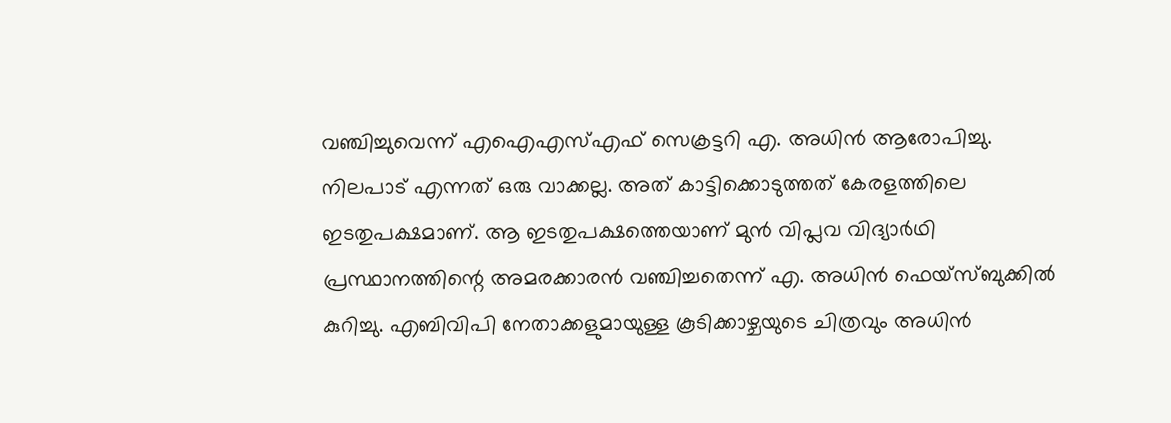വഞ്ചിച്ചുവെന്ന് എഐഎസ്എഫ് സെക്രട്ടറി എ. അധിൻ ആരോപിച്ചു. നിലപാട് എന്നത് ഒരു വാക്കല്ല. അത് കാട്ടിക്കൊടുത്തത് കേരളത്തിലെ ഇടതുപക്ഷമാണ്. ആ ഇടതുപക്ഷത്തെയാണ് മുൻ വിപ്ലവ വിദ്യാർഥി പ്രസ്ഥാനത്തിന്റെ അമരക്കാരൻ വഞ്ചിച്ചതെന്ന് എ. അധിൻ ഫെയ്സ്ബുക്കിൽ കുറിച്ചു. എബിവിപി നേതാക്കളുമായുള്ള കൂടിക്കാഴ്ചയുടെ ചിത്രവും അധിൻ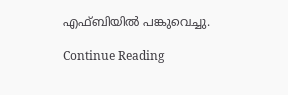എഫ്ബിയിൽ പങ്കുവെച്ചു.

Continue Reading